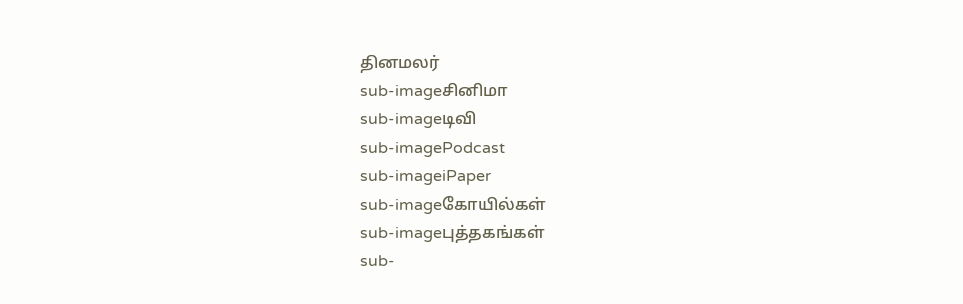தினமலர்
sub-imageசினிமா
sub-imageடிவி
sub-imagePodcast
sub-imageiPaper
sub-imageகோயில்கள்
sub-imageபுத்தகங்கள்
sub-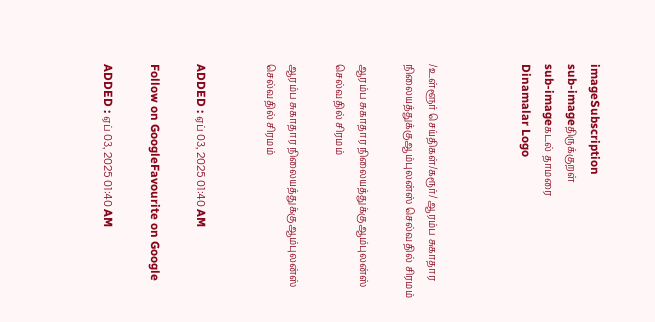imageSubscription
sub-imageதிருக்குறள்
sub-imageகடல் தாமரை
Dinamalar Logo



/உள்ளூர் செய்திகள்/கரூர்/ ஆரம்ப சுகாதார நிலையத்துக்குஆம்புலன்ஸ் செல்வதில் சிரமம்

ஆரம்ப சுகாதார நிலையத்துக்குஆம்புலன்ஸ் செல்வதில் சிரமம்

ஆரம்ப சுகாதார நிலையத்துக்குஆம்புலன்ஸ் செல்வதில் சிரமம்


ADDED : ஏப் 03, 2025 01:40 AM

Follow on GoogleFavourite on Google

ADDED : ஏப் 03, 2025 01:40 AM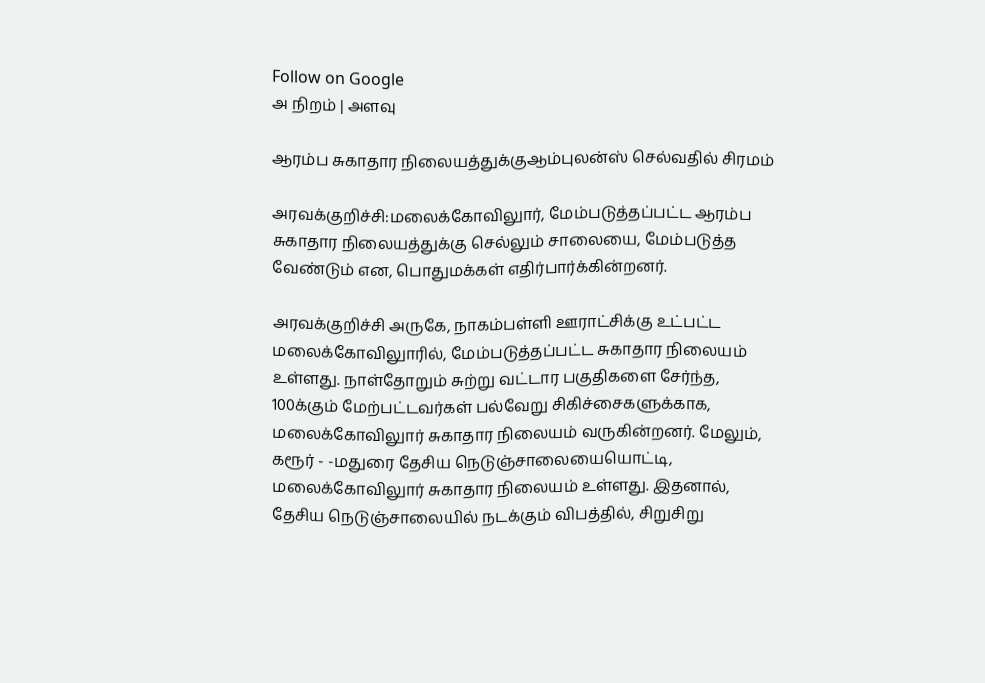Follow on Google
அ நிறம் | அளவு

ஆரம்ப சுகாதார நிலையத்துக்குஆம்புலன்ஸ் செல்வதில் சிரமம்

அரவக்குறிச்சி:மலைக்கோவிலுார், மேம்படுத்தப்பட்ட ஆரம்ப சுகாதார நிலையத்துக்கு செல்லும் சாலையை, மேம்படுத்த வேண்டும் என, பொதுமக்கள் எதிர்பார்க்கின்றனர்.

அரவக்குறிச்சி அருகே, நாகம்பள்ளி ஊராட்சிக்கு உட்பட்ட மலைக்கோவிலுாரில், மேம்படுத்தப்பட்ட சுகாதார நிலையம் உள்ளது. நாள்தோறும் சுற்று வட்டார பகுதிகளை சேர்ந்த, 100க்கும் மேற்பட்டவர்கள் பல்வேறு சிகிச்சைகளுக்காக, மலைக்கோவிலுார் சுகாதார நிலையம் வருகின்றனர். மேலும், கரூர் - -மதுரை தேசிய நெடுஞ்சாலையையொட்டி, மலைக்கோவிலுார் சுகாதார நிலையம் உள்ளது. இதனால், தேசிய நெடுஞ்சாலையில் நடக்கும் விபத்தில், சிறுசிறு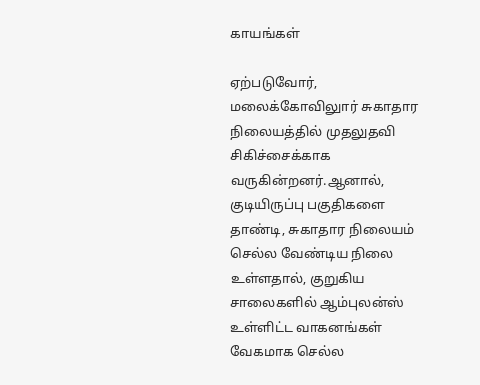காயங்கள்

ஏற்படுவோர், மலைக்கோவிலுார் சுகாதார நிலையத்தில் முதலுதவி சிகிச்சைக்காக வருகின்றனர்.ஆனால், குடியிருப்பு பகுதிகளை தாண்டி, சுகாதார நிலையம் செல்ல வேண்டிய நிலை உள்ளதால், குறுகிய சாலைகளில் ஆம்புலன்ஸ் உள்ளிட்ட வாகனங்கள் வேகமாக செல்ல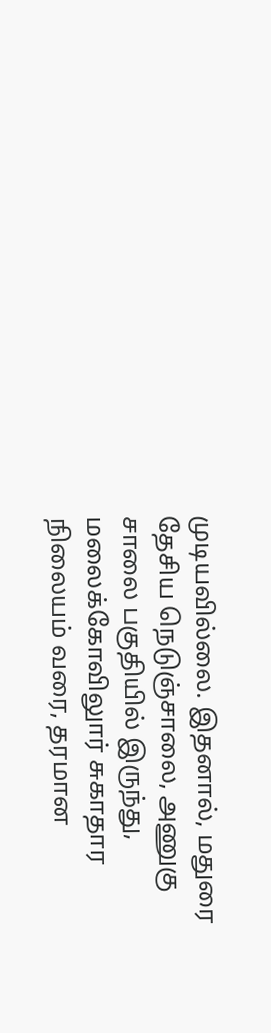முடியவில்லை. இதனால், மதுரை தேசிய நெடுஞ்சாலை, அணுகு சாலை பகுதியில் இருந்து, மலைக்கோவிலுார் சுகாதார நிலையம் வரை, தரமான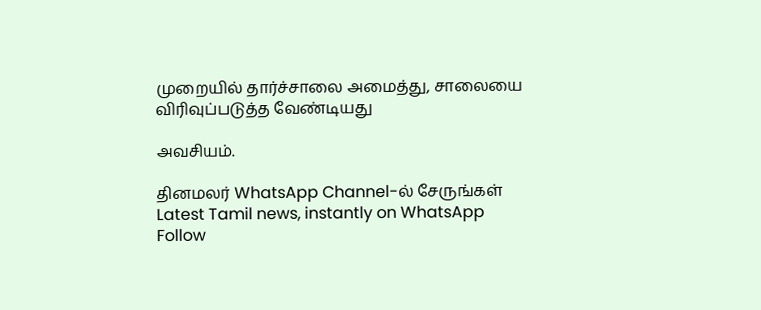முறையில் தார்ச்சாலை அமைத்து, சாலையை விரிவுப்படுத்த வேண்டியது

அவசியம்.

தினமலர் WhatsApp Channel-ல் சேருங்கள்
Latest Tamil news, instantly on WhatsApp
Follow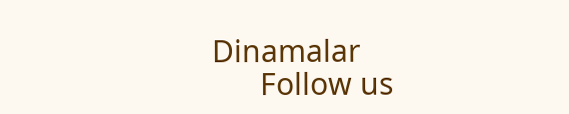Dinamalar
      Follow us